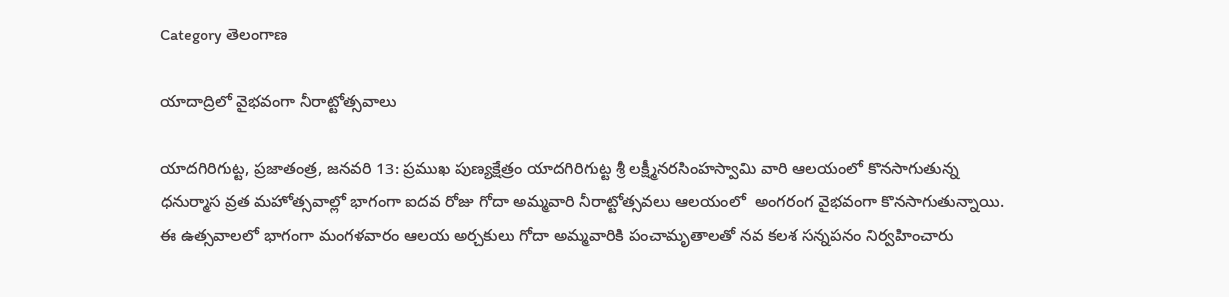Category తెలంగాణ

యాదాద్రిలో వైభ‌వంగా నీరాట్టోత్స‌వాలు

యాదగిరిగుట్ట, ప్రజాతంత్ర, జనవరి 13: ప్రముఖ పుణ్యక్షేత్రం యాదగిరిగుట్ట శ్రీ లక్ష్మీనరసింహస్వామి వారి ఆలయంలో కొనసాగుతున్న ధనుర్మాస వ్రత మహోత్సవాల్లో భాగంగా ఐదవ రోజు గోదా అమ్మవారి నీరాట్టోత్సవలు ఆల‌యంలో  అంగరంగ వైభవంగా కొనసాగుతున్నాయి. ఈ ఉత్సవాలలో భాగంగా మంగళవారం ఆలయ అర్చకులు గోదా అమ్మవారికి పంచామృతాలతో నవ కలశ సన్నపనం నిర్వహించారు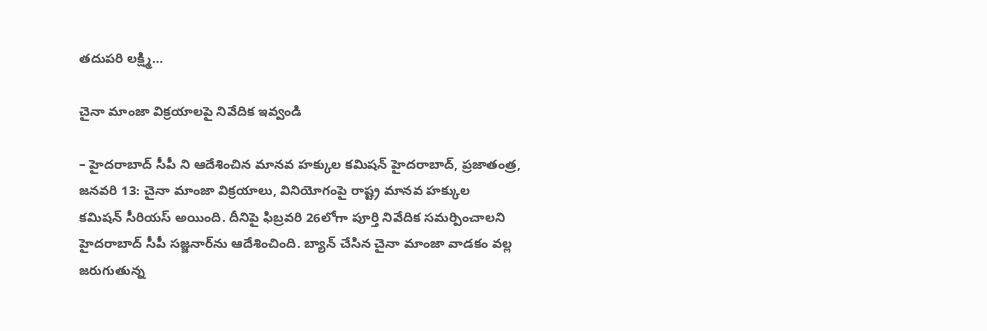తదుపరి లక్ష్మి…

చైనా మాంజా విక్రయాలపై నివేదిక ఇవ్వండి

– హైదరాబాద్‌ ‌సీపీ ని ఆదేశించిన మానవ హక్కుల కమిషన్‌ ‌హైదరాబాద్‌, ప్రజాతంత్ర, జనవరి 13: చైనా మాంజా విక్రయాలు, వినియోగంపై రాష్ట్ర మానవ హక్కుల కమిషన్‌ ‌సీరియస్‌ అయింది. దీనిపై ఫిబ్రవరి 26లోగా పూర్తి నివేదిక సమర్పించాలని హైదరాబాద్‌ ‌సీపీ సజ్జనార్‌ను ఆదేశించింది. బ్యాన్‌ ‌చేసిన చైనా మాంజా వాడకం వల్ల జరుగుతున్న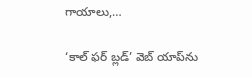గాయాలు,…

‘కాల్ ఫర్ బ్లడ్’ వెబ్‌ యాప్‌ను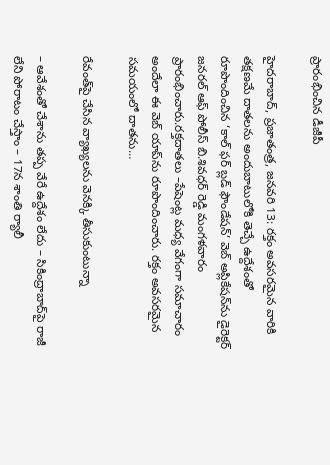ప్రారంభించిన డీజీపీ

హైదరాబాద్‌, ప్ర‌జాతంత్ర‌, జనవరి 13: రక్తం అవసరమైన వారికి తక్షణమే దాతలను అందుబాటులోకి తెచ్చే ఉద్దేశంతో రూపొందించిన ‘కాల్ ఫర్ బ్లడ్ ఫౌండేషన్’ వెబ్‌ అప్లికేషన్‌ను డైరెక్టర్ జనరల్ ఆఫ్ పోలీస్ బి.శివధర్ రెడ్డి మంగళవారం ప్రారంభించారు.రక్తదాతలు –పేషెంట్ల మధ్య వేగంగా సమాచారం అందేలా ఈ వెబ్‌ యాప్‌ను రూపొందించారు. రక్తం అవసరమైన సమయంలో దాతను…

రేవంత్‌పై చేసిన‌ వ్యాఖ్యలను వెనక్కి తీసుకుంటున్నా

– ఆవేశంతో చేశాను తప్ప వేరే ఉద్దేశం లేదు – సికింద్రాబాద్‌పై రాజీ లేని పోరాటం చేస్తాం – 17న శాంతి ర్యాలీ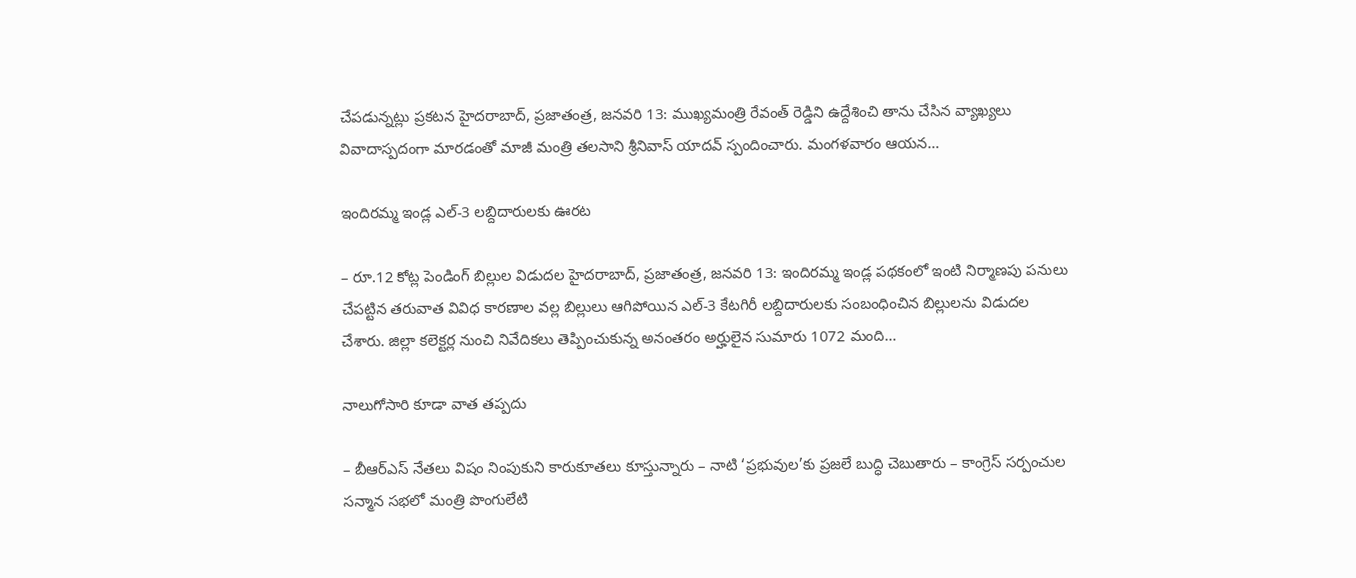చేపడున్నట్లు ప్రకటన హైదరాబాద్‌, ప్రజాతంత్ర, జనవరి 13: ముఖ్యమంత్రి రేవంత్‌ ‌రెడ్డిని ఉద్దేశించి తాను చేసిన‌ వ్యాఖ్యలు వివాదాస్పదంగా మారడంతో మాజీ మంత్రి తలసాని శ్రీనివాస్‌ ‌యాదవ్‌ ‌స్పందించారు. మంగళవారం ఆయ‌న‌…

ఇందిరమ్మ ఇండ్ల ఎల్‌-3 లబ్దిదారులకు ఊరట

– రూ.12 కోట్ల పెండింగ్‌ బిల్లుల విడుదల హైదరాబాద్‌, ప్రజాతంత్ర, జనవరి 13: ఇందిరమ్మ ఇండ్ల పథకంలో ఇంటి నిర్మాణపు పనులు చేపట్టిన తరువాత వివిధ కారణాల వల్ల బిల్లులు ఆగిపోయిన ఎల్‌-3 కేటగిరీ లబ్దిదారులకు సంబంధించిన బిల్లులను విడుదల చేశారు. జిల్లా కలెక్టర్ల నుంచి నివేదికలు తెప్పించుకున్న అనంతరం అర్హులైన సుమారు 1072 మంది…

నాలుగోసారి కూడా వాత తప్పదు

– బీఆర్‌ఎస్‌ నేతలు విషం నింపుకుని కారుకూతలు కూస్తున్నారు – నాటి ‘ప్రభువుల’కు ప్రజలే బుద్ధి చెబుతారు – కాంగ్రెస్‌ సర్పంచుల సన్మాన సభలో మంత్రి పొంగులేటి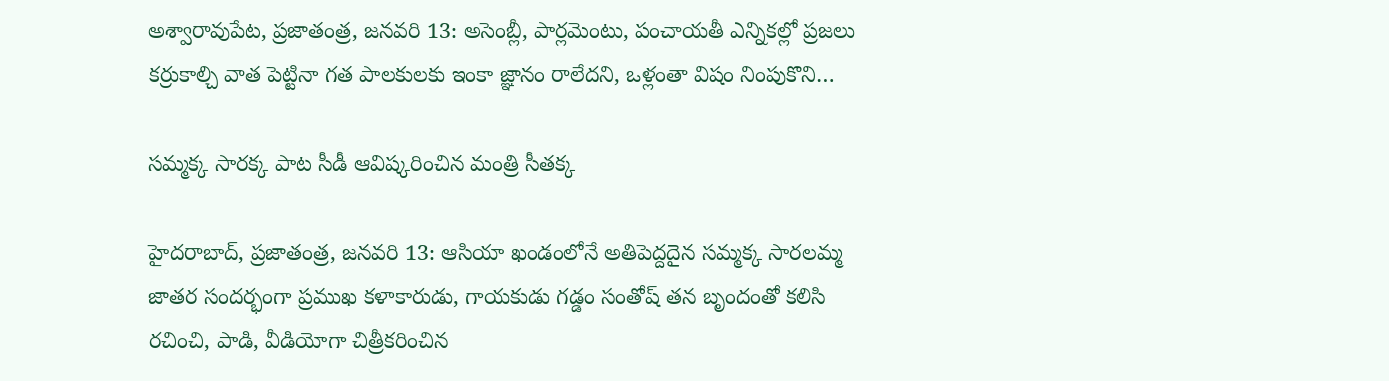అశ్వారావుపేట, ప్రజాతంత్ర, జనవరి 13: అసెంబ్లీ, పార్లమెంటు, పంచాయతీ ఎన్నికల్లో ప్రజలు కర్రుకాల్చి వాత పెట్టినా గత పాలకులకు ఇంకా జ్ఞానం రాలేదని, ఒళ్లంతా విషం నింపుకొని…

సమ్మక్క సారక్క పాట సీడీ ఆవిష్కరించిన మంత్రి సీతక్క

హైదరాబాద్‌, ప్రజాతంత్ర, జనవరి 13: ఆసియా ఖండంలోనే అతిపెద్దదైన సమ్మక్క సారలమ్మ జాతర సందర్భంగా ప్రముఖ కళాకారుడు, గాయకుడు గడ్డం సంతోష్‌ తన బృందంతో కలిసి రచించి, పాడి, వీడియోగా చిత్రీకరించిన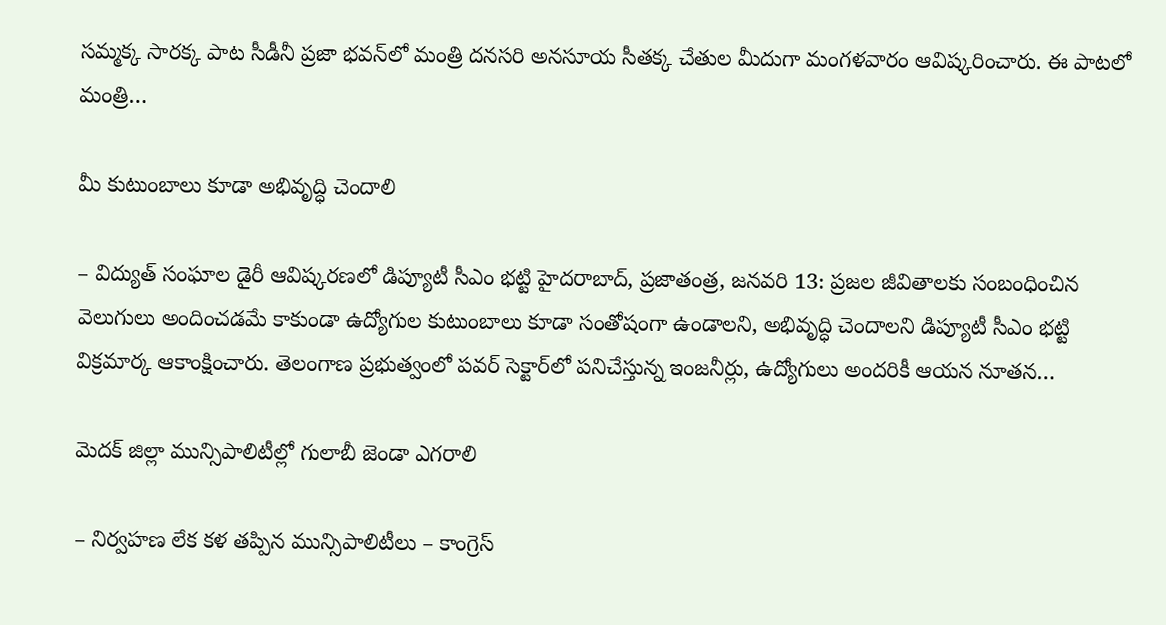సమ్మక్క సారక్క పాట సీడీనీ ప్రజా భవన్‌లో మంత్రి దనసరి అనసూయ సీతక్క చేతుల మీదుగా మంగళవారం ఆవిష్కరించారు. ఈ పాటలో మంత్రి…

మీ కుటుంబాలు కూడా అభివృద్ధి చెందాలి

– విద్యుత్‌ సంఘాల డైరీ ఆవిష్కరణలో డిప్యూటీ సీఎం భట్టి హైదరాబాద్‌, ప్రజాతంత్ర, జనవరి 13: ప్రజల జీవితాలకు సంబంధించిన వెలుగులు అందించడమే కాకుండా ఉద్యోగుల కుటుంబాలు కూడా సంతోషంగా ఉండాలని, అభివృద్ధి చెందాలని డిప్యూటీ సీఎం భట్టి విక్రమార్క ఆకాంక్షించారు. తెలంగాణ ప్రభుత్వంలో పవర్‌ సెక్టార్‌లో పనిచేస్తున్న ఇంజనీర్లు, ఉద్యోగులు అందరికీ ఆయన నూతన…

మెద‌క్ జిల్లా మున్సిపాలిటీల్లో గులాబీ జెండా ఎగ‌రాలి

– నిర్వ‌హ‌ణ లేక క‌ళ త‌ప్పిన మున్సిపాలిటీలు – కాంగ్రెస్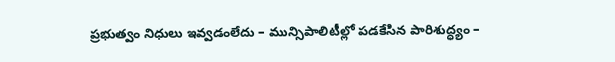ప్ర‌భుత్వం నిధులు ఇవ్వ‌డంలేదు – మున్సిపాలిటీల్లో ప‌డ‌కేసిన పారిశుద్ధ్యం –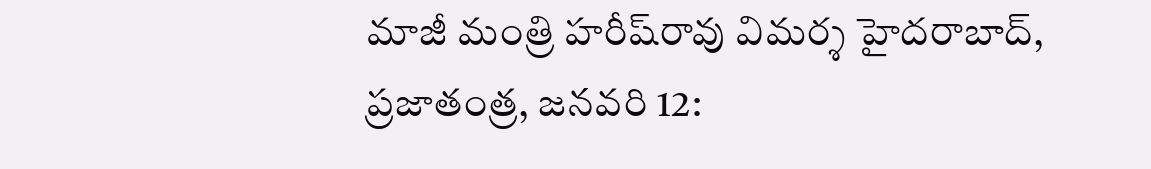మాజీ మంత్రి హ‌రీష్‌రావు విమ‌ర్శ‌ హైద‌రాబాద్‌, ప్ర‌జాతంత్ర‌, జ‌న‌వ‌రి 12: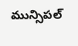మున్సిపల్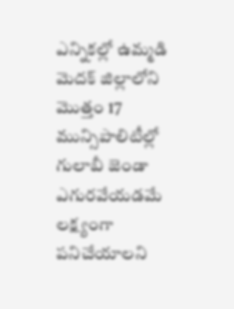ఎన్నికల్లో ఉమ్మడి మెదక్ జిల్లాలోని మొత్తం 17 మున్సిపాలిటీల్లో గులాబీ జెండా ఎగురవేయడమే లక్ష్యంగా పనిచేయాలని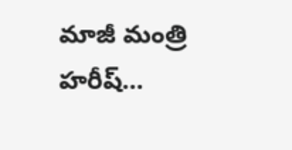మాజీ మంత్రి హరీష్…